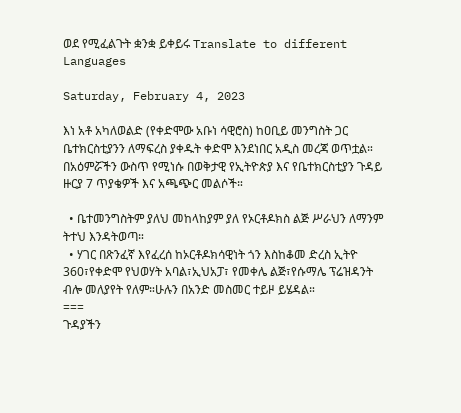ወደ የሚፈልጉት ቋንቋ ይቀይሩ Translate to different Languages

Saturday, February 4, 2023

እነ አቶ አካለወልድ (የቀድሞው አቡነ ሳዊሮስ) ከዐቢይ መንግስት ጋር ቤተክርስቲያንን ለማፍረስ ያቀዱት ቀድሞ እንደነበር አዲስ መረጃ ወጥቷል። በአዕምሯችን ውስጥ የሚነሱ በወቅታዊ የኢትዮጵያ እና የቤተክርስቲያን ጉዳይ ዙርያ 7 ጥያቄዎች እና አጫጭር መልሶች።

  • ቤተመንግስትም ያለህ መከላከያም ያለ የኦርቶዶክስ ልጅ ሥራህን ለማንም ትተህ እንዳትወጣ።
  • ሃገር በጽንፈኛ እየፈረሰ ከኦርቶዶክሳዊነት ጎን እስከቆመ ድረስ ኢትዮ 360፣የቀድሞ የህወሃት አባል፣ኢህአፓ፣ የመቀሌ ልጅ፣የሱማሌ ፕሬዝዳንት ብሎ መለያየት የለም።ሁሉን በአንድ መስመር ተይዞ ይሄዳል።
===
ጉዳያችን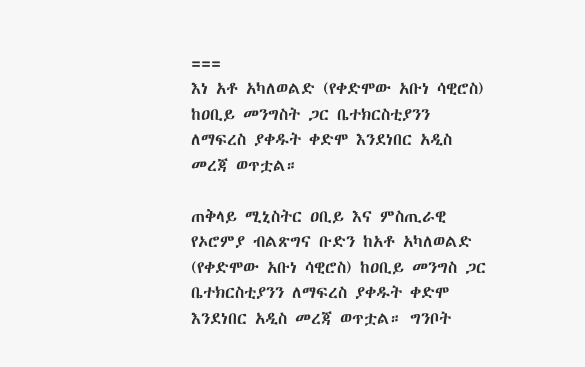===
እነ አቶ አካለወልድ (የቀድሞው አቡነ ሳዊሮስ) ከዐቢይ መንግስት ጋር ቤተክርስቲያንን ለማፍረስ ያቀዱት ቀድሞ እንደነበር አዲስ መረጃ ወጥቷል።

ጠቅላይ ሚኒስትር ዐቢይ እና ምስጢራዊ የኦሮምያ ብልጽግና ቡድን ከአቶ አካለወልድ (የቀድሞው አቡነ ሳዊሮስ) ከዐቢይ መንግስ ጋር ቤተክርስቲያንን ለማፍረስ ያቀዱት ቀድሞ እንደነበር አዲስ መረጃ ወጥቷል። ግንቦት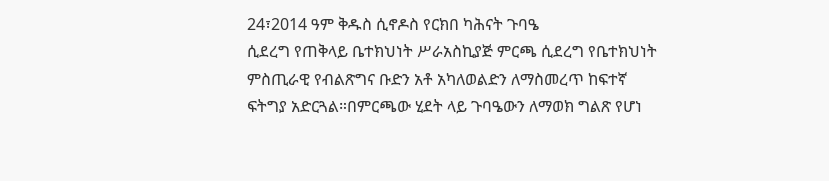24፣2014 ዓም ቅዱስ ሲኖዶስ የርክበ ካሕናት ጉባዔ
ሲደረግ የጠቅላይ ቤተክህነት ሥራአስኪያጅ ምርጫ ሲደረግ የቤተክህነት ምስጢራዊ የብልጽግና ቡድን አቶ አካለወልድን ለማስመረጥ ከፍተኛ ፍትግያ አድርጓል።በምርጫው ሂደት ላይ ጉባዔውን ለማወክ ግልጽ የሆነ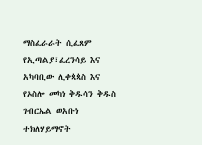ማስፈራራት ሲፈጸም የኢጣልያ፣ፈረንሳይ እና አካባቢው ሊቀጳጳስ እና የኦስሎ መካነ ቅዱሳን ቅዱስ ገብርኤል ወአቡነ ተክለሃይማኖት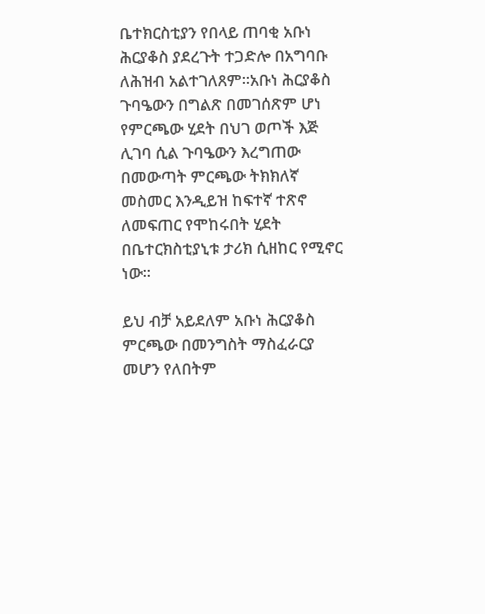ቤተክርስቲያን የበላይ ጠባቂ አቡነ ሕርያቆስ ያደረጉት ተጋድሎ በአግባቡ ለሕዝብ አልተገለጸም።አቡነ ሕርያቆስ ጉባዔውን በግልጽ በመገሰጽም ሆነ የምርጫው ሂደት በህገ ወጦች እጅ ሊገባ ሲል ጉባዔውን እረግጠው በመውጣት ምርጫው ትክክለኛ መስመር እንዲይዝ ከፍተኛ ተጽኖ ለመፍጠር የሞከሩበት ሂደት በቤተርክስቲያኒቱ ታሪክ ሲዘከር የሚኖር ነው።

ይህ ብቻ አይደለም አቡነ ሕርያቆስ ምርጫው በመንግስት ማስፈራርያ መሆን የለበትም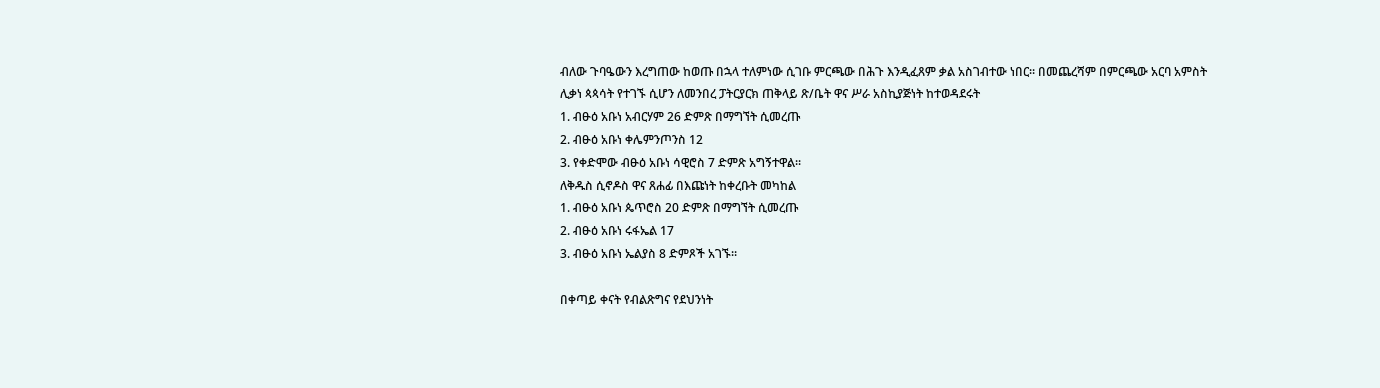ብለው ጉባዔውን እረግጠው ከወጡ በኋላ ተለምነው ሲገቡ ምርጫው በሕጉ እንዲፈጸም ቃል አስገብተው ነበር። በመጨረሻም በምርጫው አርባ አምስት ሊቃነ ጳጳሳት የተገኙ ሲሆን ለመንበረ ፓትርያርክ ጠቅላይ ጽ/ቤት ዋና ሥራ አስኪያጅነት ከተወዳደሩት
1. ብፁዕ አቡነ አብርሃም 26 ድምጽ በማግኘት ሲመረጡ
2. ብፁዕ አቡነ ቀሌምንጦንስ 12
3. የቀድሞው ብፁዕ አቡነ ሳዊሮስ 7 ድምጽ አግኝተዋል፡፡
ለቅዱስ ሲኖዶስ ዋና ጸሐፊ በእጩነት ከቀረቡት መካከል
1. ብፁዕ አቡነ ጴጥሮስ 20 ድምጽ በማግኘት ሲመረጡ
2. ብፁዕ አቡነ ሩፋኤል 17
3. ብፁዕ አቡነ ኤልያስ 8 ድምጾች አገኙ።

በቀጣይ ቀናት የብልጽግና የደህንነት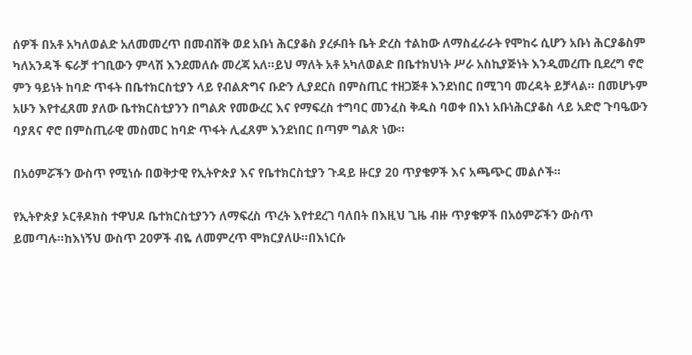ሰዎች በአቶ አካለወልድ አለመመረጥ በመብሸቅ ወደ አቡነ ሕርያቆስ ያረፉበት ቤት ድረስ ተልከው ለማስፈራራት የሞከሩ ሲሆን አቡነ ሕርያቆስም ካለአንዳች ፍራቻ ተገቢውን ምላሽ እንደመለሱ መረጃ አለ።ይህ ማለት አቶ አካለወልድ በቤተክህነት ሥራ አስኪያጅነት እንዲመረጡ ቢደረግ ኖሮ ምን ዓይነት ከባድ ጥፋት በቤተክርስቲያን ላይ የብልጽግና ቡድን ሊያደርስ በምስጢር ተዘጋጅቶ እንደነበር በሚገባ መረዳት ይቻላል። በመሆኑም አሁን እየተፈጸመ ያለው ቤተክርስቲያንን በግልጽ የመውረር እና የማፍረስ ተግባር መንፈስ ቅዱስ ባወቀ በእነ አቡነሕርያቆስ ላይ አድሮ ጉባዔውን ባያጸና ኖሮ በምስጢራዊ መስመር ከባድ ጥፋት ሊፈጸም እንደነበር በጣም ግልጽ ነው።

በአዕምሯችን ውስጥ የሚነሱ በወቅታዊ የኢትዮጵያ እና የቤተክርስቲያን ጉዳይ ዙርያ 20 ጥያቄዎች እና አጫጭር መልሶች።

የኢትዮጵያ ኦርቶዶክስ ተዋህዶ ቤተክርስቲያንን ለማፍረስ ጥረት እየተደረገ ባለበት በእዚህ ጊዜ ብዙ ጥያቄዎች በአዕምሯችን ውስጥ ይመጣሉ።ከእነኝህ ውስጥ 20ዎች ብዬ ለመምረጥ ሞክርያለሁ።በእነርሱ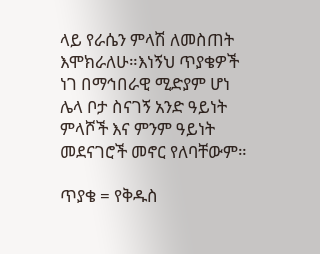ላይ የራሴን ምላሽ ለመስጠት እሞክራለሁ።እነኝህ ጥያቄዎች ነገ በማኅበራዊ ሚድያም ሆነ ሌላ ቦታ ስናገኝ አንድ ዓይነት ምላሾች እና ምንም ዓይነት መደናገሮች መኖር የለባቸውም።

ጥያቄ = የቅዱስ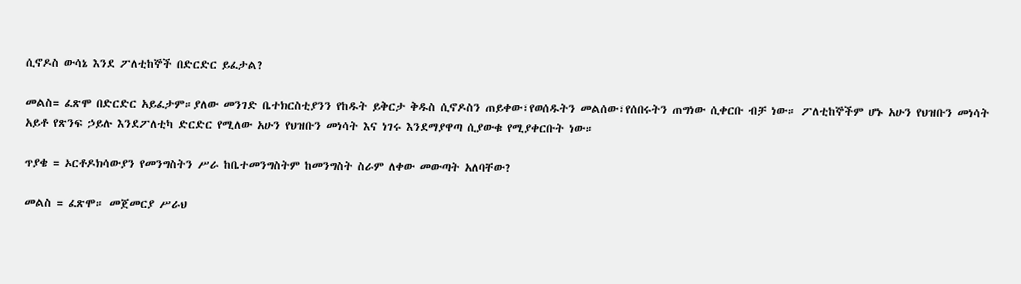ሲኖዶስ ውሳኔ እንደ ፖለቲከኞች በድርድር ይፈታል?

መልስ= ፈጽሞ በድርድር አይፈታም።ያለው መንገድ ቤተክርስቲያንን የከዱት ይቅርታ ቅዱስ ሲኖዶስን ጠይቀው፣የወሰዱትን መልሰው፣የሰበሩትን ጠግነው ሲቀርቡ ብቻ ነው። ፖለቲከኞችም ሆኑ አሁን የህዝቡን መነሳት አይቶ የጽንፍ ኃይሉ እንደፖለቲካ ድርድር የሚለው አሁን የህዝቡን መነሳት እና ነገሩ እንደማያዋጣ ሲያውቁ የሚያቀርቡት ነው።

ጥያቄ = ኦርቶዶክሳውያን የመንግስትን ሥራ ከቤተመንግስትም ከመንግስት ስራም ለቀው መውጣት አለባቸው?

መልስ = ፈጽሞ። መጀመርያ ሥራህ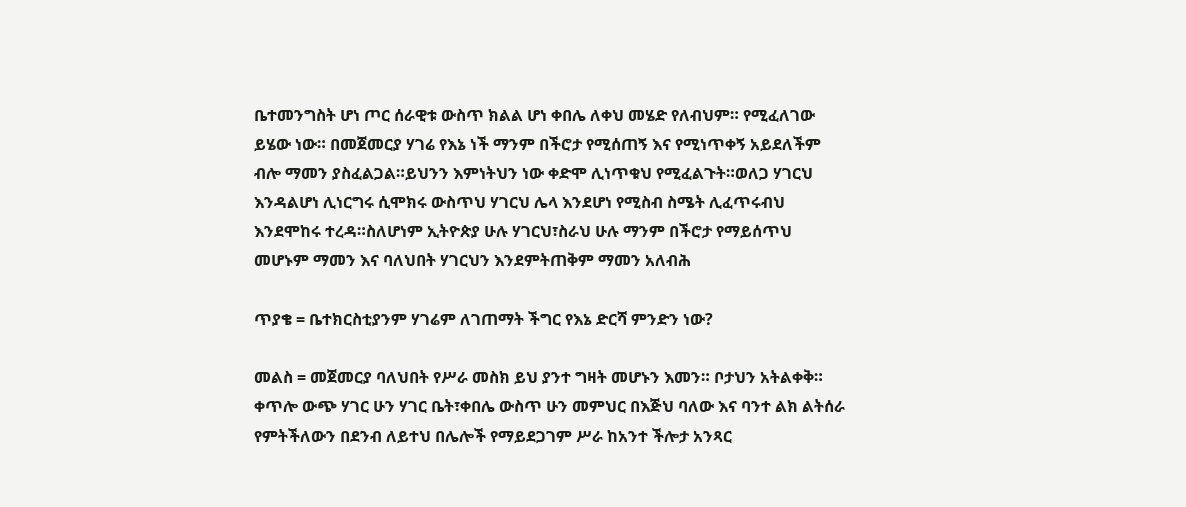ቤተመንግስት ሆነ ጦር ሰራዊቱ ውስጥ ክልል ሆነ ቀበሌ ለቀህ መሄድ የለብህም። የሚፈለገው ይሄው ነው። በመጀመርያ ሃገሬ የእኔ ነች ማንም በችሮታ የሚሰጠኝ እና የሚነጥቀኝ አይደለችም ብሎ ማመን ያስፈልጋል።ይህንን እምነትህን ነው ቀድሞ ሊነጥቁህ የሚፈልጉት።ወለጋ ሃገርህ እንዳልሆነ ሊነርግሩ ሲሞክሩ ውስጥህ ሃገርህ ሌላ እንደሆነ የሚስብ ስሜት ሊፈጥሩብህ እንደሞከሩ ተረዳ።ስለሆነም ኢትዮጵያ ሁሉ ሃገርህ፣ስራህ ሁሉ ማንም በችሮታ የማይሰጥህ መሆኑም ማመን እና ባለህበት ሃገርህን እንደምትጠቅም ማመን አለብሕ

ጥያቄ = ቤተክርስቲያንም ሃገሬም ለገጠማት ችግር የእኔ ድርሻ ምንድን ነው?

መልስ = መጀመርያ ባለህበት የሥራ መስክ ይህ ያንተ ግዛት መሆኑን እመን። ቦታህን አትልቀቅ። ቀጥሎ ውጭ ሃገር ሁን ሃገር ቤት፣ቀበሌ ውስጥ ሁን መምህር በእጅህ ባለው እና ባንተ ልክ ልትሰራ የምትችለውን በደንብ ለይተህ በሌሎች የማይደጋገም ሥራ ከአንተ ችሎታ አንጻር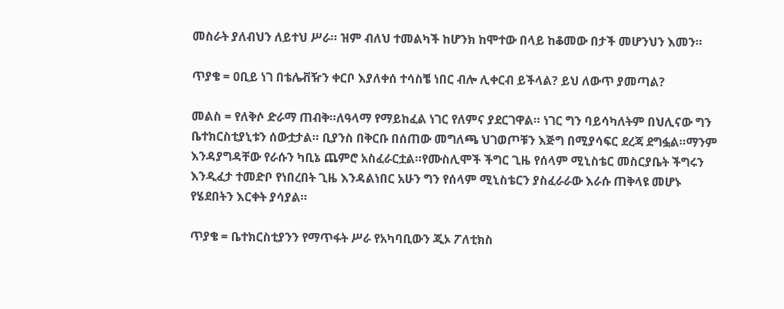መስራት ያለብህን ለይተህ ሥራ። ዝም ብለህ ተመልካች ከሆንክ ከሞተው በላይ ከቆመው በታች መሆንህን እመን።

ጥያቄ = ዐቢይ ነገ በቴሌቭዥን ቀርቦ እያለቀሰ ተሳስቼ ነበር ብሎ ሊቀርብ ይችላል? ይህ ለውጥ ያመጣል?

መልስ = የለቅሶ ድራማ ጠብቅ።ለዓላማ የማይከፈል ነገር የለምና ያደርገዋል። ነገር ግን ባይሳካለትም በህሊናው ግን ቤተክርስቲያኒቱን ሰውቷታል። ቢያንስ በቅርቡ በሰጠው መግለጫ ህገወጦቹን እጅግ በሚያሳፍር ደረጃ ደግፏል።ማንም እንዳያግዳቸው የራሱን ካቢኔ ጨምሮ አስፈራርቷል።የሙስሊሞች ችግር ጊዜ የሰላም ሚኒስቴር መስርያቤት ችግሩን እንዲፈታ ተመድቦ የነበረበት ጊዜ እንዳልነበር አሁን ግን የሰላም ሚኒስቴርን ያስፈራራው እራሱ ጠቅላዩ መሆኑ የሄደበትን እርቀት ያሳያል።

ጥያቄ = ቤተክርስቲያንን የማጥፋት ሥራ የአካባቢውን ጂኦ ፖለቲክስ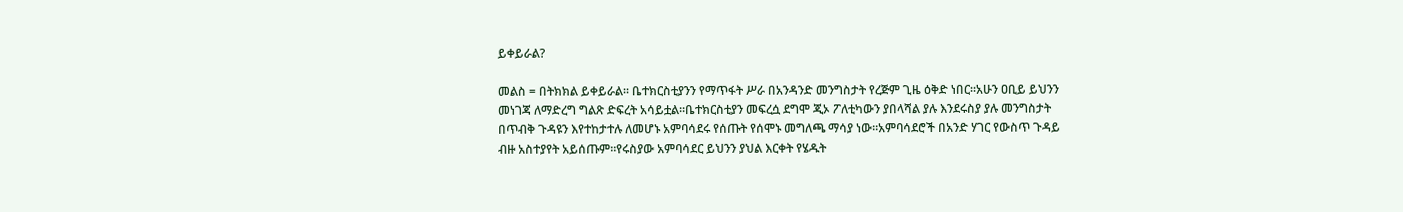ይቀይራል?

መልስ = በትክክል ይቀይራል። ቤተክርስቲያንን የማጥፋት ሥራ በአንዳንድ መንግስታት የረጅም ጊዜ ዕቅድ ነበር።አሁን ዐቢይ ይህንን መነገጃ ለማድረግ ግልጽ ድፍረት አሳይቷል።ቤተክርስቲያን መፍረሷ ደግሞ ጂኦ ፖለቲካውን ያበላሻል ያሉ እንደሩስያ ያሉ መንግስታት በጥብቅ ጉዳዩን እየተከታተሉ ለመሆኑ አምባሳደሩ የሰጡት የሰሞኑ መግለጫ ማሳያ ነው።አምባሳደሮች በአንድ ሃገር የውስጥ ጉዳይ ብዙ አስተያየት አይሰጡም።የሩስያው አምባሳደር ይህንን ያህል እርቀት የሄዱት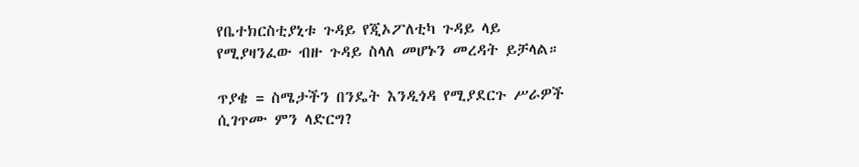የቤተክርስቲያኒቱ ጉዳይ የጂኦፖለቲካ ጉዳይ ላይ የሚያዛንፈው ብዙ ጉዳይ ስላለ መሆኑን መረዳት ይቻላል።

ጥያቄ = ስሜታችን በንዴት እንዲጎዳ የሚያደርጉ ሥራዎች ሲገጥሙ ምን ላድርግ?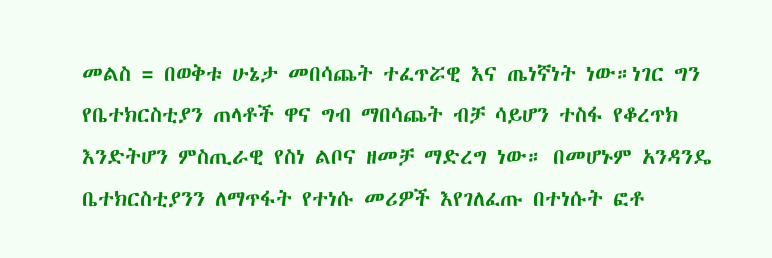መልስ = በወቅቱ ሁኔታ መበሳጨት ተፈጥሯዊ እና ጤነኛነት ነው።ነገር ግን የቤተክርስቲያን ጠላቶች ዋና ግብ ማበሳጨት ብቻ ሳይሆን ተስፋ የቆረጥክ እንድትሆን ምስጢራዊ የስነ ልቦና ዘመቻ ማድረግ ነው። በመሆኑም አንዳንዴ ቤተክርስቲያንን ለማጥፋት የተነሱ መሪዎች እየገለፈጡ በተነሱት ፎቶ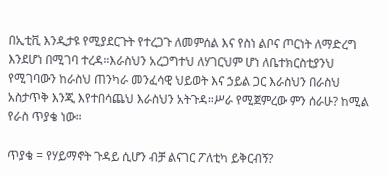በኢቲቪ እንዲታዩ የሚያደርጉት የተረጋጉ ለመምሰል እና የስነ ልቦና ጦርነት ለማድረግ እንደሆነ በሚገባ ተረዳ።እራስህን አረጋግተህ ለሃገርህም ሆነ ለቤተክርስቲያንህ የሚገባውን ከራስህ ጠንካራ መንፈሳዊ ህይወት እና ኃይል ጋር እራስህን በራስህ አስታጥቅ እንጂ እየተበሳጨህ እራስህን አትጉዳ።ሥራ የሚጀምረው ምን ሰራሁ? ከሚል የራስ ጥያቄ ነው።

ጥያቄ = የሃይማኖት ጉዳይ ሲሆን ብቻ ልናገር ፖለቲካ ይቅርብኝ?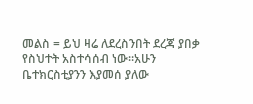መልስ = ይህ ዛሬ ለደረስንበት ደረጃ ያበቃ የስህተት አስተሳሰብ ነው።አሁን ቤተክርስቲያንን እያመሰ ያለው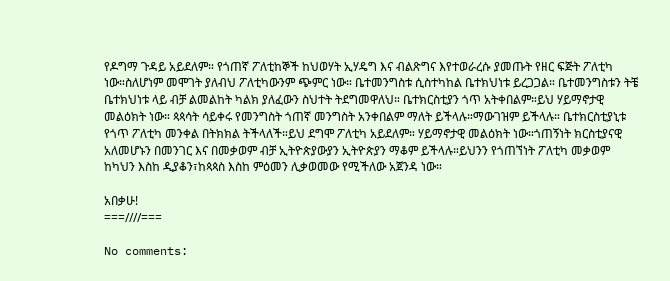የዶግማ ጉዳይ አይደለም። የጎጠኛ ፖለቲከኞች ከህወሃት ኢሃዴግ እና ብልጽግና እየተወራረሱ ያመጡት የዘር ፍጅት ፖለቲካ ነው።ስለሆነም መሞገት ያለብህ ፖለቲካውንም ጭምር ነው። ቤተመንግስቱ ሲስተካከል ቤተክህነቱ ይረጋጋል። ቤተመንግስቱን ትቼ ቤተክህነቱ ላይ ብቻ ልመልከት ካልክ ያለፈውን ስህተት ትደግመዋለህ። ቤተክርስቲያን ጎጥ አትቀበልም።ይህ ሃይማኖታዊ መልዕክት ነው። ጳጳሳት ሳይቀሩ የመንግስት ጎጠኛ መንግስት አንቀበልም ማለት ይችላሉ።ማውገዝም ይችላሉ። ቤተክርስቲያኒቱ የጎጥ ፖለቲካ መንቀል በትክክል ትችላለች።ይህ ደግሞ ፖለቲካ አይደለም። ሃይማኖታዊ መልዕክት ነው።ጎጠኝነት ክርስቲያናዊ አለመሆኑን በመንገር እና በመቃወም ብቻ ኢትዮጵያውያን ኢትዮጵያን ማቆም ይችላሉ።ይህንን የጎጠኘነት ፖለቲካ መቃወም ከካህን እስከ ዲያቆን፣ከጳጳስ እስከ ምዕመን ሊቃወመው የሚችለው አጀንዳ ነው።

አበቃሁ!
===////===

No comments: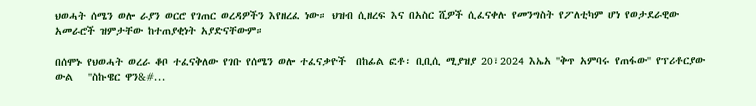ህወሓት ሰሜን ወሎ ራያን ወርሮ የገጠር ወረዳዎችን እየዘረፈ ነው። ህዝብ ሲዘረፍ እና በአስር ሺዎች ሲፈናቀሉ የመንግስት የፖለቲካም ሆነ የወታደራዊው አመራሮች ዝምታቸው ከተጠያቂነት አያድናቸውም።

በሰሞኑ የህወሓት ወረራ ቆቦ ተፈናቅለው የገቡ የሰሜን ወሎ ተፈናቃዮች  በከፊል ፎቶ፡ ቢቢሲ ሚያዝያ 20፣2024 እኤአ ''ቅጥ አምባሩ የጠፋው'' የፕሪቶርያው ውል   ''ስኩዌር ዋን&#...